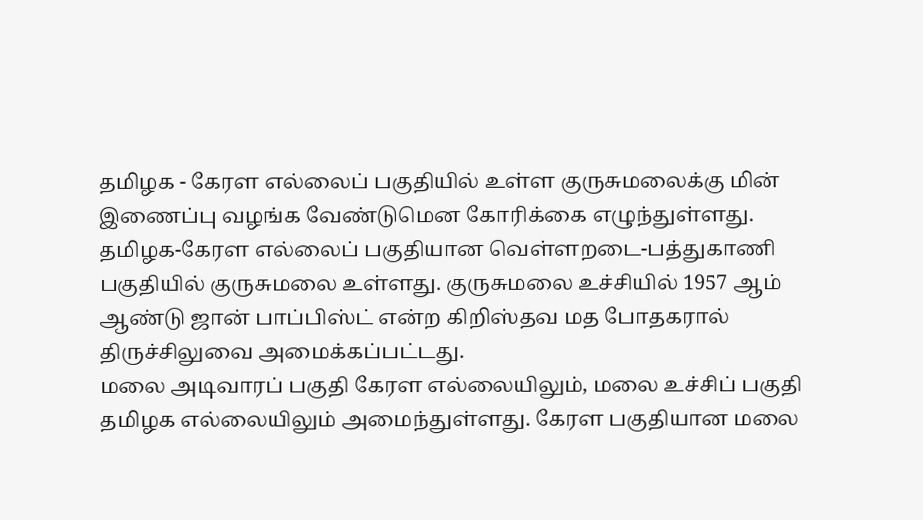தமிழக - கேரள எல்லைப் பகுதியில் உள்ள குருசுமலைக்கு மின் இணைப்பு வழங்க வேண்டுமென கோரிக்கை எழுந்துள்ளது.
தமிழக-கேரள எல்லைப் பகுதியான வெள்ளறடை-பத்துகாணி பகுதியில் குருசுமலை உள்ளது. குருசுமலை உச்சியில் 1957 ஆம் ஆண்டு ஜான் பாப்பிஸ்ட் என்ற கிறிஸ்தவ மத போதகரால் திருச்சிலுவை அமைக்கப்பட்டது.
மலை அடிவாரப் பகுதி கேரள எல்லையிலும், மலை உச்சிப் பகுதி தமிழக எல்லையிலும் அமைந்துள்ளது. கேரள பகுதியான மலை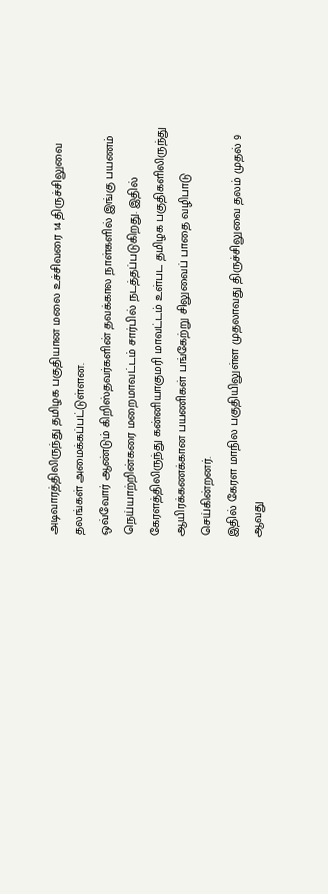அடிவாரத்திலிருந்து தமிழக பகுதியான மலை உச்சிவரை 14 திருச்சிலுவை தலங்கள் அமைக்கப்பட்டுள்ளன.
ஒவ்வோர் ஆண்டும் கிறிஸ்தவர்களின் தவக்கால நாள்களில் இங்கு பயணம் நெய்யாற்றின்கரை மறைமாவட்டம் சார்பில் நடத்தப்படுகிறது. இதில் கேரளத்திலிருந்து கன்னியாகுமரி மாவட்டம் உள்பட தமிழக பகுதிகளிலிருந்து ஆயிரக்கணக்கான பயணிகள் பங்கேற்று சிலுவைப் பாதை வழிபாடு செய்கின்றனர்.
இதில் கேரள மாநில பகுதியிலுள்ள முதலாவது திருச்சிலுவை தலம் முதல் 9 ஆவது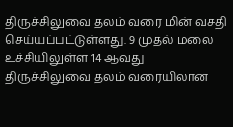திருச்சிலுவை தலம் வரை மின் வசதி செய்யப்பட்டுள்ளது. 9 முதல் மலை உச்சியிலுள்ள 14 ஆவது திருச்சிலுவை தலம் வரையிலான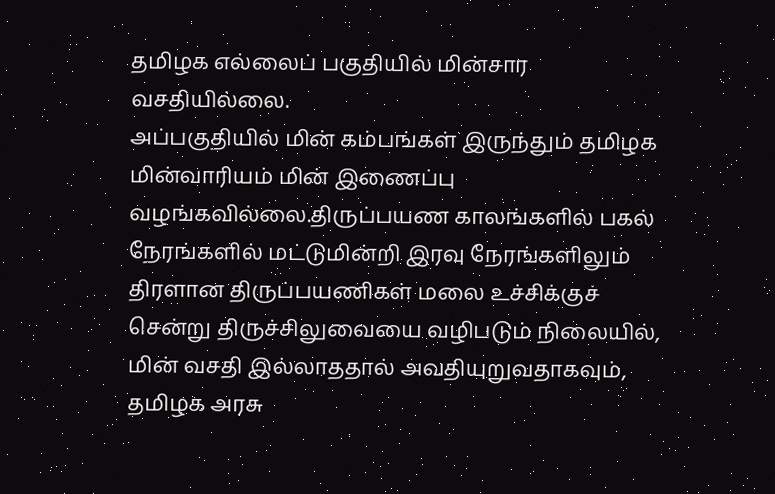தமிழக எல்லைப் பகுதியில் மின்சார வசதியில்லை.
அப்பகுதியில் மின் கம்பங்கள் இருந்தும் தமிழக மின்வாரியம் மின் இணைப்பு வழங்கவில்லை.திருப்பயண காலங்களில் பகல் நேரங்களில் மட்டுமின்றி இரவு நேரங்களிலும் திரளான திருப்பயணிகள் மலை உச்சிக்குச் சென்று திருச்சிலுவையை வழிபடும் நிலையில், மின் வசதி இல்லாததால் அவதியுறுவதாகவும், தமிழக அரசு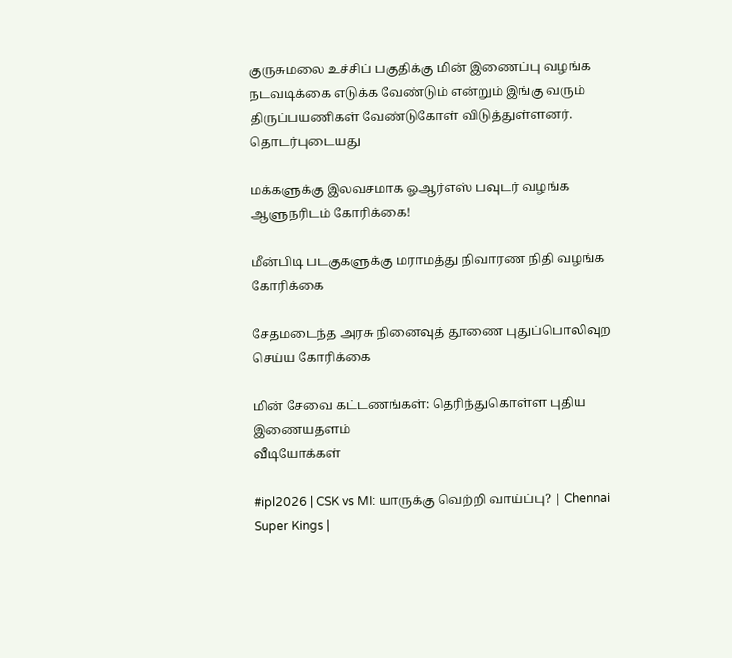குருசுமலை உச்சிப் பகுதிக்கு மின் இணைப்பு வழங்க நடவடிக்கை எடுக்க வேண்டும் என்றும் இங்கு வரும் திருப்பயணிகள் வேண்டுகோள் விடுத்துள்ளனர்.
தொடர்புடையது

மக்களுக்கு இலவசமாக ஓஆர்எஸ் பவுடர் வழங்க ஆளுநரிடம் கோரிக்கை!

மீன்பிடி படகுகளுக்கு மராமத்து நிவாரண நிதி வழங்க கோரிக்கை

சேதமடைந்த அரசு நினைவுத் தூணை புதுப்பொலிவுற செய்ய கோரிக்கை

மின் சேவை கட்டணங்கள்: தெரிந்துகொள்ள புதிய இணையதளம்
வீடியோக்கள்

#ipl2026 | CSK vs MI: யாருக்கு வெற்றி வாய்ப்பு? | Chennai Super Kings |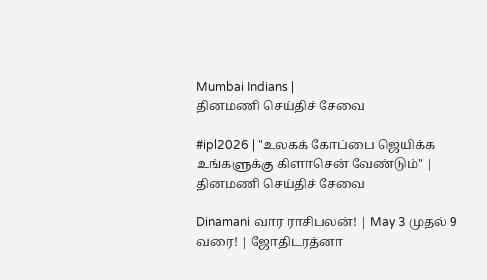Mumbai Indians |
தினமணி செய்திச் சேவை

#ipl2026 | "உலகக் கோப்பை ஜெயிக்க உங்களுக்கு கிளாசென் வேண்டும்" |
தினமணி செய்திச் சேவை

Dinamani வார ராசிபலன்! | May 3 முதல் 9 வரை! | ஜோதிடரத்னா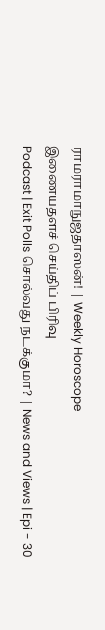ராமராமாநுஜதாஸன்! | Weekly Horoscope
இணையதளச் செய்திப் பிரிவு
Podcast | Exit Polls சொல்வது நடக்குமா? | News and Views | Epi - 30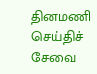தினமணி செய்திச் சேவை